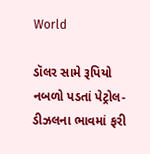World

ડૉલર સામે રૂપિયો નબળો પડતાં પેટ્રોલ-ડીઝલના ભાવમાં ફરી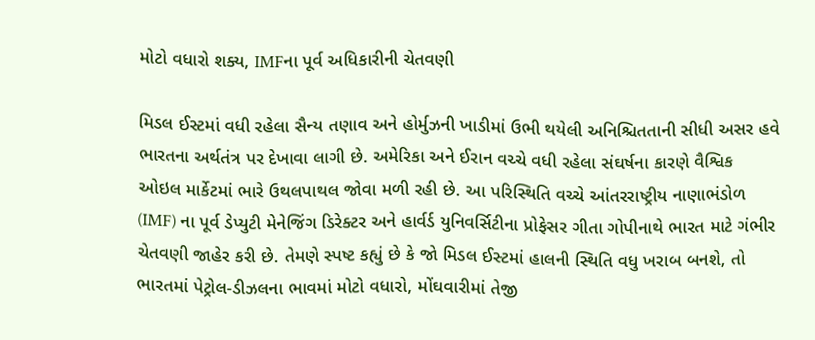મોટો વધારો શક્ય, IMFના પૂર્વ અધિકારીની ચેતવણી

મિડલ ઈસ્ટમાં વધી રહેલા સૈન્ય તણાવ અને હોર્મુઝની ખાડીમાં ઉભી થયેલી અનિશ્ચિતતાની સીધી અસર હવે ભારતના અર્થતંત્ર પર દેખાવા લાગી છે. અમેરિકા અને ઈરાન વચ્ચે વધી રહેલા સંઘર્ષના કારણે વૈશ્વિક ઓઇલ માર્કેટમાં ભારે ઉથલપાથલ જોવા મળી રહી છે. આ પરિસ્થિતિ વચ્ચે આંતરરાષ્ટ્રીય નાણાભંડોળ (IMF) ના પૂર્વ ડેપ્યુટી મેનેજિંગ ડિરેક્ટર અને હાર્વર્ડ યુનિવર્સિટીના પ્રોફેસર ગીતા ગોપીનાથે ભારત માટે ગંભીર ચેતવણી જાહેર કરી છે. તેમણે સ્પષ્ટ કહ્યું છે કે જો મિડલ ઈસ્ટમાં હાલની સ્થિતિ વધુ ખરાબ બનશે, તો ભારતમાં પેટ્રોલ-ડીઝલના ભાવમાં મોટો વધારો, મોંઘવારીમાં તેજી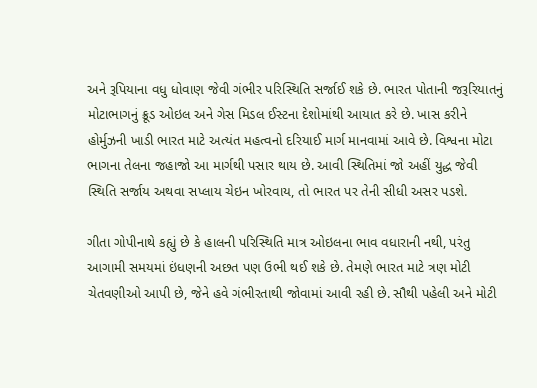અને રૂપિયાના વધુ ધોવાણ જેવી ગંભીર પરિસ્થિતિ સર્જાઈ શકે છે. ભારત પોતાની જરૂરિયાતનું મોટાભાગનું ક્રૂડ ઓઇલ અને ગેસ મિડલ ઈસ્ટના દેશોમાંથી આયાત કરે છે. ખાસ કરીને હોર્મુઝની ખાડી ભારત માટે અત્યંત મહત્વનો દરિયાઈ માર્ગ માનવામાં આવે છે. વિશ્વના મોટા ભાગના તેલના જહાજો આ માર્ગથી પસાર થાય છે. આવી સ્થિતિમાં જો અહીં યુદ્ધ જેવી સ્થિતિ સર્જાય અથવા સપ્લાય ચેઇન ખોરવાય, તો ભારત પર તેની સીધી અસર પડશે.

ગીતા ગોપીનાથે કહ્યું છે કે હાલની પરિસ્થિતિ માત્ર ઓઇલના ભાવ વધારાની નથી, પરંતુ આગામી સમયમાં ઇંધણની અછત પણ ઉભી થઈ શકે છે. તેમણે ભારત માટે ત્રણ મોટી ચેતવણીઓ આપી છે, જેને હવે ગંભીરતાથી જોવામાં આવી રહી છે. સૌથી પહેલી અને મોટી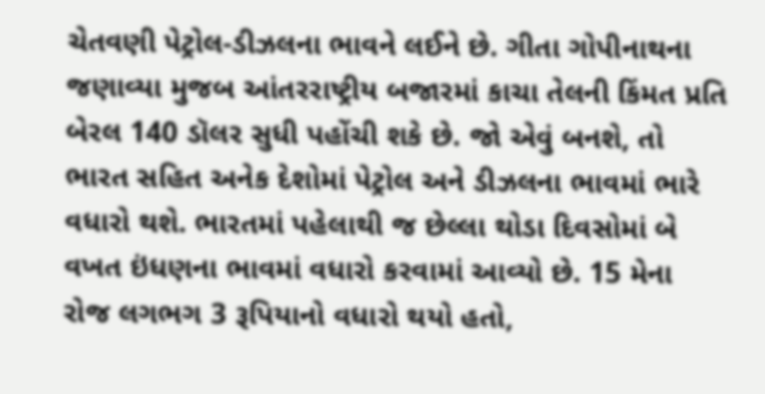ચેતવણી પેટ્રોલ-ડીઝલના ભાવને લઈને છે. ગીતા ગોપીનાથના જણાવ્યા મુજબ આંતરરાષ્ટ્રીય બજારમાં કાચા તેલની કિંમત પ્રતિ બેરલ 140 ડૉલર સુધી પહોંચી શકે છે. જો એવું બનશે, તો ભારત સહિત અનેક દેશોમાં પેટ્રોલ અને ડીઝલના ભાવમાં ભારે વધારો થશે. ભારતમાં પહેલાથી જ છેલ્લા થોડા દિવસોમાં બે વખત ઇંધણના ભાવમાં વધારો કરવામાં આવ્યો છે. 15 મેના રોજ લગભગ 3 રૂપિયાનો વધારો થયો હતો,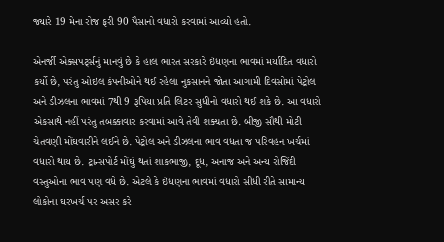જ્યારે 19 મેના રોજ ફરી 90 પૈસાનો વધારો કરવામાં આવ્યો હતો.

એનર્જી એક્સપર્ટ્સનું માનવું છે કે હાલ ભારત સરકારે ઇંધણના ભાવમાં મર્યાદિત વધારો કર્યો છે, પરંતુ ઓઇલ કંપનીઓને થઈ રહેલા નુકસાનને જોતા આગામી દિવસોમાં પેટ્રોલ અને ડીઝલના ભાવમાં 7થી 9 રૂપિયા પ્રતિ લિટર સુધીનો વધારો થઈ શકે છે. આ વધારો એકસાથે નહીં પરંતુ તબક્કાવાર કરવામાં આવે તેવી શક્યતા છે. બીજી સૌથી મોટી ચેતવણી મોંઘવારીને લઈને છે. પેટ્રોલ અને ડીઝલના ભાવ વધતા જ પરિવહન ખર્ચમાં વધારો થાય છે. ટ્રાન્સપોર્ટ મોંઘું થતાં શાકભાજી, દૂધ, અનાજ અને અન્ય રોજિંદી વસ્તુઓના ભાવ પણ વધે છે. એટલે કે ઇંધણના ભાવમાં વધારો સીધી રીતે સામાન્ય લોકોના ઘરખર્ચ પર અસર કરે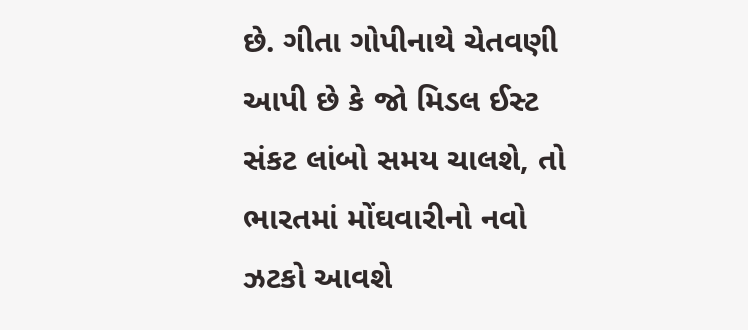છે. ગીતા ગોપીનાથે ચેતવણી આપી છે કે જો મિડલ ઈસ્ટ સંકટ લાંબો સમય ચાલશે, તો ભારતમાં મોંઘવારીનો નવો ઝટકો આવશે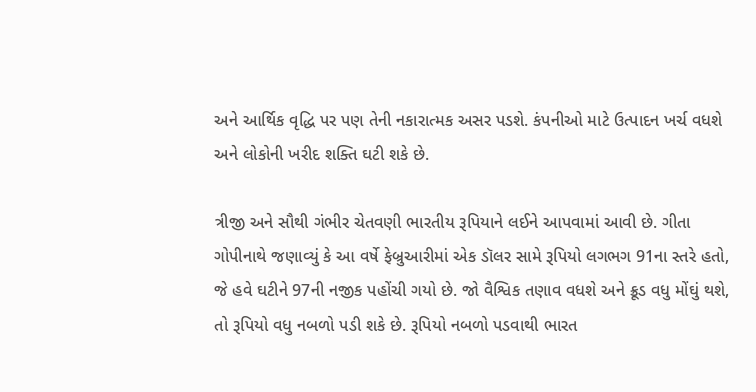અને આર્થિક વૃદ્ધિ પર પણ તેની નકારાત્મક અસર પડશે. કંપનીઓ માટે ઉત્પાદન ખર્ચ વધશે અને લોકોની ખરીદ શક્તિ ઘટી શકે છે.

ત્રીજી અને સૌથી ગંભીર ચેતવણી ભારતીય રૂપિયાને લઈને આપવામાં આવી છે. ગીતા ગોપીનાથે જણાવ્યું કે આ વર્ષે ફેબ્રુઆરીમાં એક ડૉલર સામે રૂપિયો લગભગ 91ના સ્તરે હતો, જે હવે ઘટીને 97ની નજીક પહોંચી ગયો છે. જો વૈશ્વિક તણાવ વધશે અને ક્રૂડ વધુ મોંઘું થશે, તો રૂપિયો વધુ નબળો પડી શકે છે. રૂપિયો નબળો પડવાથી ભારત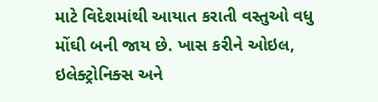માટે વિદેશમાંથી આયાત કરાતી વસ્તુઓ વધુ મોંઘી બની જાય છે. ખાસ કરીને ઓઇલ, ઇલેક્ટ્રોનિક્સ અને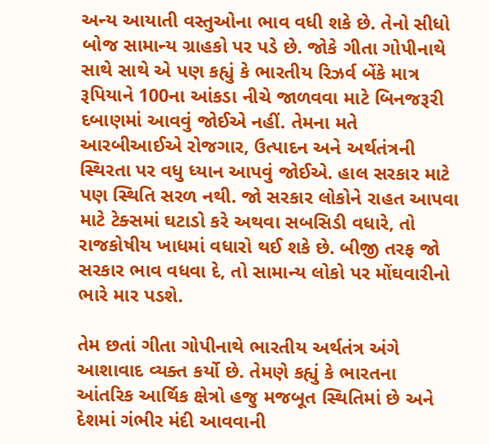અન્ય આયાતી વસ્તુઓના ભાવ વધી શકે છે. તેનો સીધો બોજ સામાન્ય ગ્રાહકો પર પડે છે. જોકે ગીતા ગોપીનાથે સાથે સાથે એ પણ કહ્યું કે ભારતીય રિઝર્વ બેંકે માત્ર રૂપિયાને 100ના આંકડા નીચે જાળવવા માટે બિનજરૂરી દબાણમાં આવવું જોઈએ નહીં. તેમના મતે આરબીઆઈએ રોજગાર, ઉત્પાદન અને અર્થતંત્રની સ્થિરતા પર વધુ ધ્યાન આપવું જોઈએ. હાલ સરકાર માટે પણ સ્થિતિ સરળ નથી. જો સરકાર લોકોને રાહત આપવા માટે ટેક્સમાં ઘટાડો કરે અથવા સબસિડી વધારે, તો રાજકોષીય ખાધમાં વધારો થઈ શકે છે. બીજી તરફ જો સરકાર ભાવ વધવા દે, તો સામાન્ય લોકો પર મોંઘવારીનો ભારે માર પડશે.

તેમ છતાં ગીતા ગોપીનાથે ભારતીય અર્થતંત્ર અંગે આશાવાદ વ્યક્ત કર્યો છે. તેમણે કહ્યું કે ભારતના આંતરિક આર્થિક ક્ષેત્રો હજુ મજબૂત સ્થિતિમાં છે અને દેશમાં ગંભીર મંદી આવવાની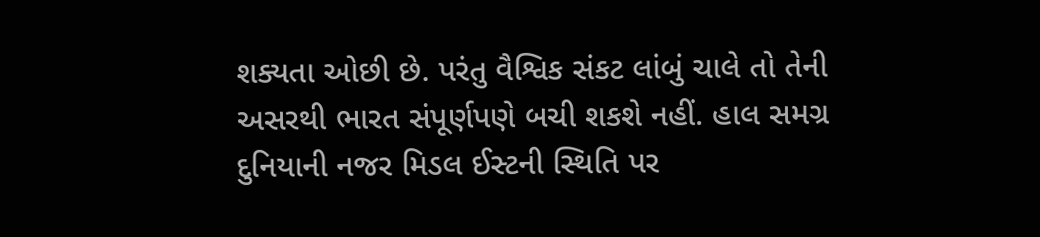શક્યતા ઓછી છે. પરંતુ વૈશ્વિક સંકટ લાંબું ચાલે તો તેની અસરથી ભારત સંપૂર્ણપણે બચી શકશે નહીં. હાલ સમગ્ર દુનિયાની નજર મિડલ ઈસ્ટની સ્થિતિ પર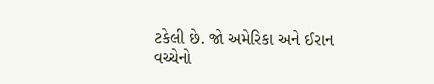ટકેલી છે. જો અમેરિકા અને ઈરાન વચ્ચેનો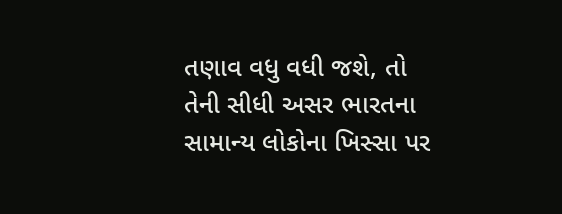તણાવ વધુ વધી જશે, તો તેની સીધી અસર ભારતના સામાન્ય લોકોના ખિસ્સા પર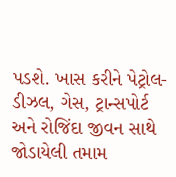પડશે. ખાસ કરીને પેટ્રોલ-ડીઝલ, ગેસ, ટ્રાન્સપોર્ટ અને રોજિંદા જીવન સાથે જોડાયેલી તમામ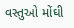વસ્તુઓ મોંઘી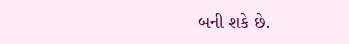બની શકે છે.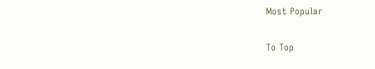Most Popular

To Top